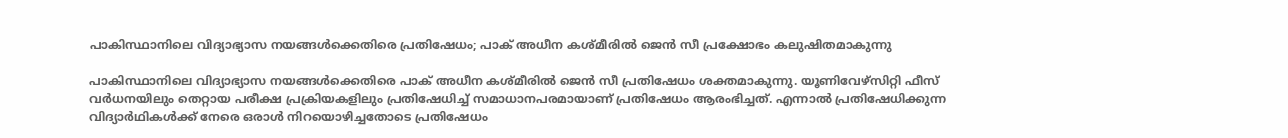പാകിസ്ഥാനിലെ വിദ്യാഭ്യാസ നയങ്ങള്‍ക്കെതിരെ പ്രതിഷേധം; പാക് അധീന കശ്മീരില്‍ ജെന്‍ സീ പ്രക്ഷോഭം കലുഷിതമാകുന്നു

പാകിസ്ഥാനിലെ വിദ്യാഭ്യാസ നയങ്ങള്‍ക്കെതിരെ പാക് അധീന കശ്മീരില്‍ ജെന്‍ സീ പ്രതിഷേധം ശക്തമാകുന്നു. യൂണിവേഴ്‌സിറ്റി ഫീസ് വര്‍ധനയിലും തെറ്റായ പരീക്ഷ പ്രക്രിയകളിലും പ്രതിഷേധിച്ച് സമാധാനപരമായാണ് പ്രതിഷേധം ആരംഭിച്ചത്. എന്നാല്‍ പ്രതിഷേധിക്കുന്ന വിദ്യാര്‍ഥികള്‍ക്ക് നേരെ ഒരാള്‍ നിറയൊഴിച്ചതോടെ പ്രതിഷേധം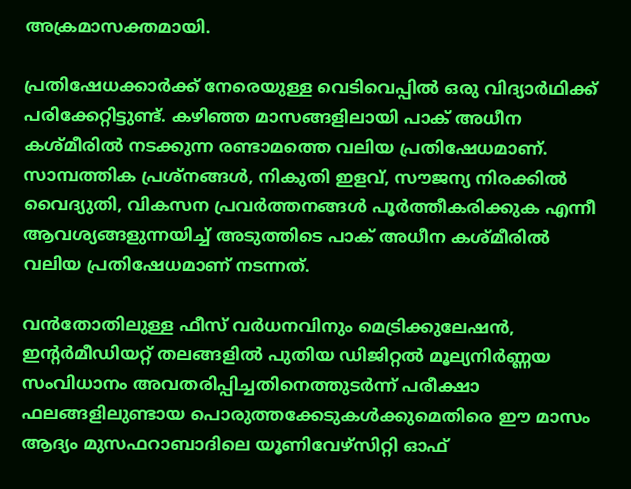അക്രമാസക്തമായി.

പ്രതിഷേധക്കാര്‍ക്ക് നേരെയുള്ള വെടിവെപ്പില്‍ ഒരു വിദ്യാര്‍ഥിക്ക് പരിക്കേറ്റിട്ടുണ്ട്. കഴിഞ്ഞ മാസങ്ങളിലായി പാക് അധീന കശ്മീരില്‍ നടക്കുന്ന രണ്ടാമത്തെ വലിയ പ്രതിഷേധമാണ്. സാമ്പത്തിക പ്രശ്‌നങ്ങള്‍, നികുതി ഇളവ്, സൗജന്യ നിരക്കില്‍ വൈദ്യുതി, വികസന പ്രവര്‍ത്തനങ്ങള്‍ പൂര്‍ത്തീകരിക്കുക എന്നീ ആവശ്യങ്ങളുന്നയിച്ച് അടുത്തിടെ പാക് അധീന കശ്മീരില്‍ വലിയ പ്രതിഷേധമാണ് നടന്നത്.

വന്‍തോതിലുള്ള ഫീസ് വര്‍ധനവിനും മെട്രിക്കുലേഷന്‍, ഇന്റര്‍മീഡിയറ്റ് തലങ്ങളില്‍ പുതിയ ഡിജിറ്റല്‍ മൂല്യനിര്‍ണ്ണയ സംവിധാനം അവതരിപ്പിച്ചതിനെത്തുടര്‍ന്ന് പരീക്ഷാ ഫലങ്ങളിലുണ്ടായ പൊരുത്തക്കേടുകള്‍ക്കുമെതിരെ ഈ മാസം ആദ്യം മുസഫറാബാദിലെ യൂണിവേഴ്‌സിറ്റി ഓഫ്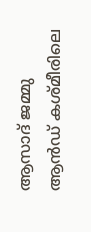ആസാദ് ജമ്മു ആന്‍ഡ് കശ്മീരിലെ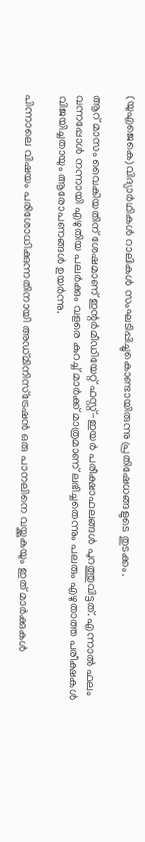(യുഎജെകെ)വിദ്യാര്‍ഥികള്‍ റാലികള്‍ സംഘടിപ്പിച്ചുകൊണ്ടായിരുന്നു പ്രതിഷേധങ്ങളുടെ തുടക്കം.

ആറ് മാസം വൈകിയതിന് ശേഷമാണ് ഇന്റര്‍മീഡിയേറ്റ് ഫസ്റ്റ്-ഇയര്‍ പരീക്ഷാഫലങ്ങള്‍ പുറത്തുവിട്ടത്. എന്നാല്‍ ഫലം വന്നപ്പോള്‍ നന്നായി എഴുതിയ പലര്‍ക്കും വളരെ കുറച്ച് മാര്‍ക്ക് മാത്രമാണ് ലഭിച്ചതെന്നും പലരും എഴുതാത്ത പരീക്ഷകള്‍ വിജയിച്ചതായും ആരോപണങ്ങള്‍ ഉയര്‍ന്നു.

പിന്നാലെ വിഷയം പരിശോധിക്കുന്നതിനായി അഡ്മിനിസ്‌ട്രേഷന്‍ ഒരു പാനലിനെ വയ്ക്കുകയും ഇത് മാര്‍ക്കുകള്‍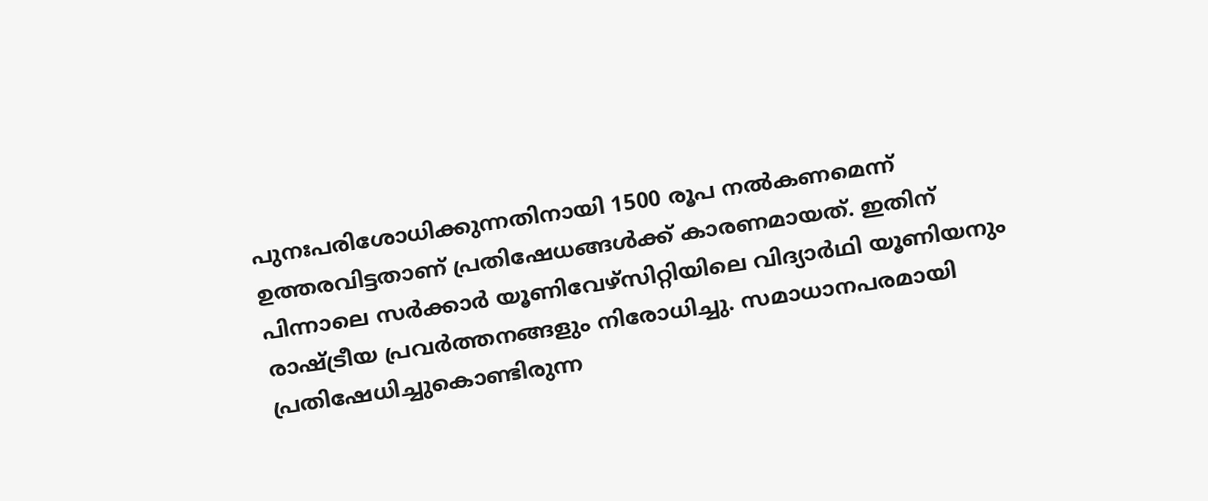പുനഃപരിശോധിക്കുന്നതിനായി 1500 രൂപ നല്‍കണമെന്ന് ഉത്തരവിട്ടതാണ് പ്രതിഷേധങ്ങള്‍ക്ക് കാരണമായത്. ഇതിന് പിന്നാലെ സര്‍ക്കാര്‍ യൂണിവേഴ്‌സിറ്റിയിലെ വിദ്യാര്‍ഥി യൂണിയനും രാഷ്ട്രീയ പ്രവര്‍ത്തനങ്ങളും നിരോധിച്ചു. സമാധാനപരമായി പ്രതിഷേധിച്ചുകൊണ്ടിരുന്ന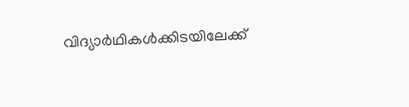വിദ്യാര്‍ഥികള്‍ക്കിടയിലേക്ക്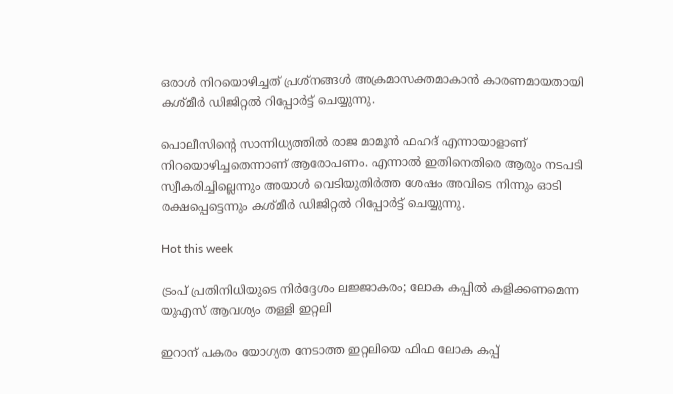ഒരാള്‍ നിറയൊഴിച്ചത് പ്രശ്‌നങ്ങള്‍ അക്രമാസക്തമാകാന്‍ കാരണമായതായി കശ്മീര്‍ ഡിജിറ്റല്‍ റിപ്പോര്‍ട്ട് ചെയ്യുന്നു.

പൊലീസിന്റെ സാന്നിധ്യത്തില്‍ രാജ മാമൂന്‍ ഫഹദ് എന്നായാളാണ് നിറയൊഴിച്ചതെന്നാണ് ആരോപണം. എന്നാല്‍ ഇതിനെതിരെ ആരും നടപടി സ്വീകരിച്ചില്ലെന്നും അയാള്‍ വെടിയുതിര്‍ത്ത ശേഷം അവിടെ നിന്നും ഓടി രക്ഷപ്പെട്ടെന്നും കശ്മീര്‍ ഡിജിറ്റല്‍ റിപ്പോര്‍ട്ട് ചെയ്യുന്നു.

Hot this week

ട്രംപ് പ്രതിനിധിയുടെ നിര്‍ദ്ദേശം ലജ്ജാകരം; ലോക കപ്പില്‍ കളിക്കണമെന്ന യുഎസ് ആവശ്യം തള്ളി ഇറ്റലി

ഇറാന് പകരം യോഗ്യത നേടാത്ത ഇറ്റലിയെ ഫിഫ ലോക കപ്പ്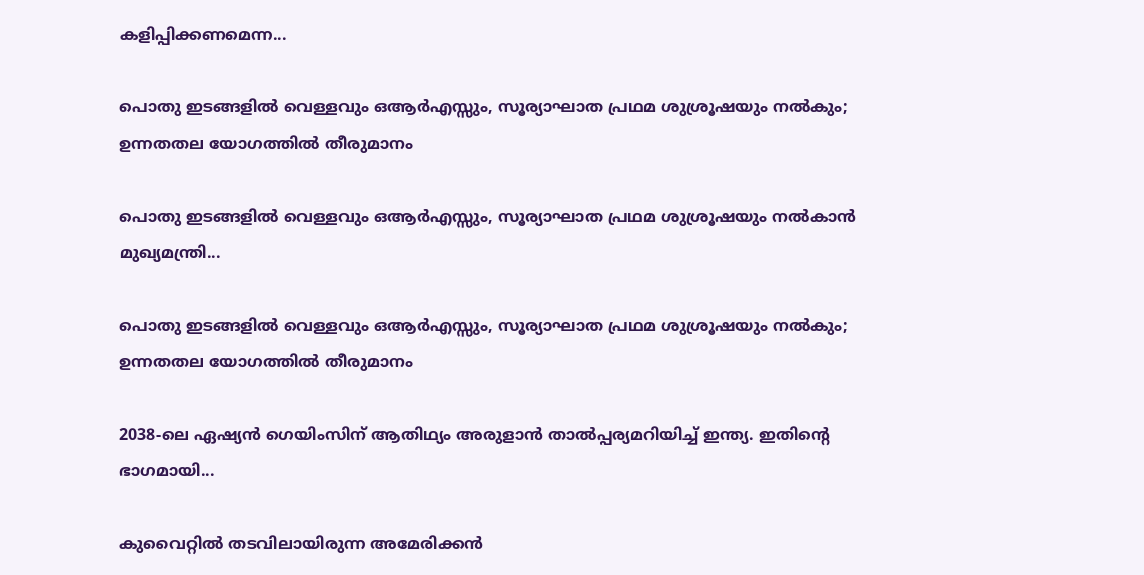കളിപ്പിക്കണമെന്ന...

പൊതു ഇടങ്ങളില്‍ വെള്ളവും ഒആര്‍എസ്സും, സൂര്യാഘാത പ്രഥമ ശുശ്രൂഷയും നൽകും; ഉന്നതതല യോഗത്തില്‍ തീരുമാനം

പൊതു ഇടങ്ങളില്‍ വെള്ളവും ഒആര്‍എസ്സും, സൂര്യാഘാത പ്രഥമ ശുശ്രൂഷയും നല്‍കാന്‍ മുഖ്യമന്ത്രി...

പൊതു ഇടങ്ങളില്‍ വെള്ളവും ഒആര്‍എസ്സും, സൂര്യാഘാത പ്രഥമ ശുശ്രൂഷയും നൽകും; ഉന്നതതല യോഗത്തില്‍ തീരുമാനം

2038-ലെ ഏഷ്യന്‍ ഗെയിംസിന് ആതിഥ്യം അരുളാന്‍ താല്‍പ്പര്യമറിയിച്ച് ഇന്ത്യ. ഇതിന്റെ ഭാഗമായി...

കുവൈറ്റിൽ തടവിലായിരുന്ന അമേരിക്കൻ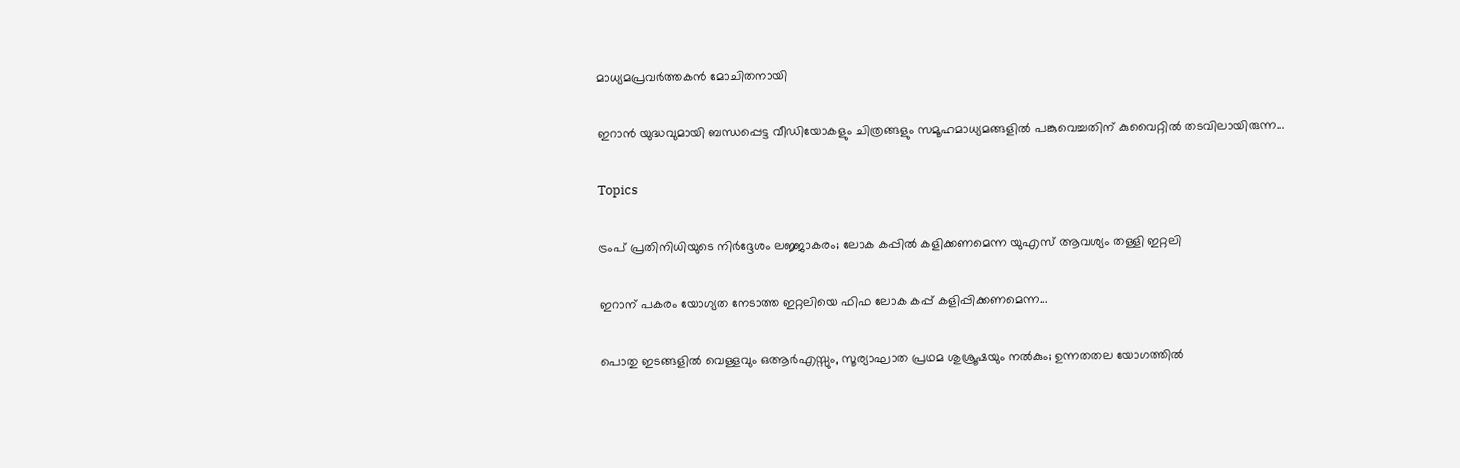മാധ്യമപ്രവർത്തകൻ മോചിതനായി

ഇറാൻ യുദ്ധവുമായി ബന്ധപ്പെട്ട വീഡിയോകളും ചിത്രങ്ങളും സമൂഹമാധ്യമങ്ങളിൽ പങ്കുവെച്ചതിന് കുവൈറ്റിൽ തടവിലായിരുന്ന...

Topics

ട്രംപ് പ്രതിനിധിയുടെ നിര്‍ദ്ദേശം ലജ്ജാകരം; ലോക കപ്പില്‍ കളിക്കണമെന്ന യുഎസ് ആവശ്യം തള്ളി ഇറ്റലി

ഇറാന് പകരം യോഗ്യത നേടാത്ത ഇറ്റലിയെ ഫിഫ ലോക കപ്പ് കളിപ്പിക്കണമെന്ന...

പൊതു ഇടങ്ങളില്‍ വെള്ളവും ഒആര്‍എസ്സും, സൂര്യാഘാത പ്രഥമ ശുശ്രൂഷയും നൽകും; ഉന്നതതല യോഗത്തില്‍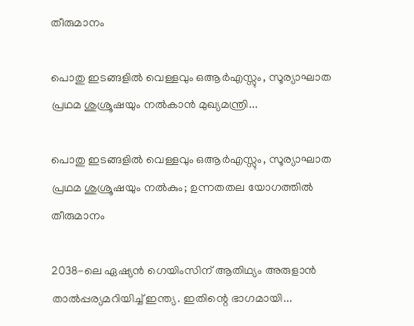തീരുമാനം

പൊതു ഇടങ്ങളില്‍ വെള്ളവും ഒആര്‍എസ്സും, സൂര്യാഘാത പ്രഥമ ശുശ്രൂഷയും നല്‍കാന്‍ മുഖ്യമന്ത്രി...

പൊതു ഇടങ്ങളില്‍ വെള്ളവും ഒആര്‍എസ്സും, സൂര്യാഘാത പ്രഥമ ശുശ്രൂഷയും നൽകും; ഉന്നതതല യോഗത്തില്‍ തീരുമാനം

2038-ലെ ഏഷ്യന്‍ ഗെയിംസിന് ആതിഥ്യം അരുളാന്‍ താല്‍പ്പര്യമറിയിച്ച് ഇന്ത്യ. ഇതിന്റെ ഭാഗമായി...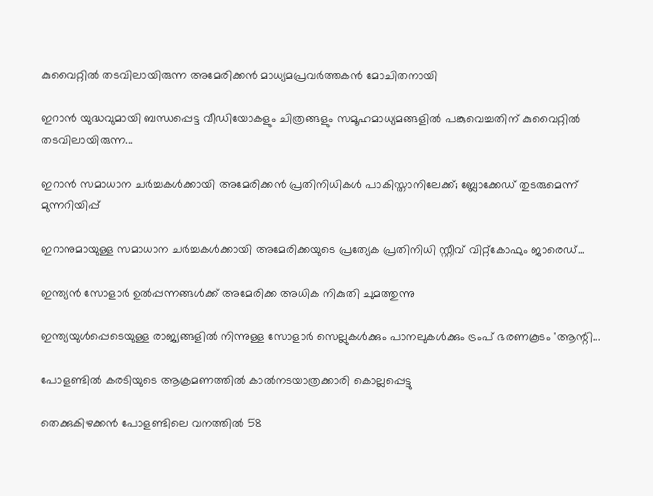കുവൈറ്റിൽ തടവിലായിരുന്ന അമേരിക്കൻ മാധ്യമപ്രവർത്തകൻ മോചിതനായി

ഇറാൻ യുദ്ധവുമായി ബന്ധപ്പെട്ട വീഡിയോകളും ചിത്രങ്ങളും സമൂഹമാധ്യമങ്ങളിൽ പങ്കുവെച്ചതിന് കുവൈറ്റിൽ തടവിലായിരുന്ന...

ഇറാൻ സമാധാന ചർച്ചകൾക്കായി അമേരിക്കൻ പ്രതിനിധികൾ പാകിസ്താനിലേക്ക്; ബ്ലോക്കേഡ് തുടരുമെന്ന് മുന്നറിയിപ്പ്

ഇറാനുമായുള്ള സമാധാന ചർച്ചകൾക്കായി അമേരിക്കയുടെ പ്രത്യേക പ്രതിനിധി സ്റ്റീവ് വിറ്റ്‌കോഫും ജാരെഡ്...

ഇന്ത്യൻ സോളാർ ഉൽപ്പന്നങ്ങൾക്ക് അമേരിക്ക അധിക നികുതി ചുമത്തുന്നു

ഇന്ത്യയുൾപ്പെടെയുള്ള രാജ്യങ്ങളിൽ നിന്നുള്ള സോളാർ സെല്ലുകൾക്കും പാനലുകൾക്കും ട്രംപ് ഭരണകൂടം 'ആന്റി...

പോളണ്ടിൽ കരടിയുടെ ആക്രമണത്തിൽ കാൽനടയാത്രക്കാരി കൊല്ലപ്പെട്ടു

തെക്കുകിഴക്കൻ പോളണ്ടിലെ വനത്തിൽ 58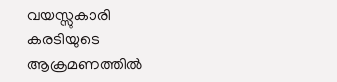വയസ്സുകാരി കരടിയുടെ ആക്രമണത്തിൽ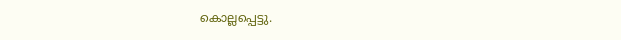കൊല്ലപ്പെട്ടു.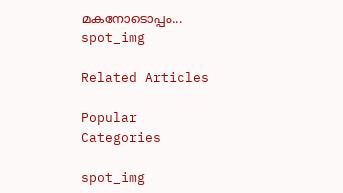മകനോടൊപ്പം...
spot_img

Related Articles

Popular Categories

spot_img